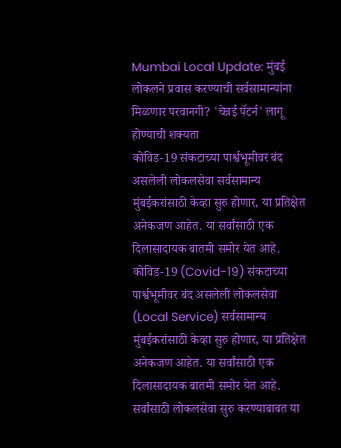Mumbai Local Update: मुंबई लोकलने प्रवास करण्याची सर्वसामान्यांना मिळणार परवानगी? 'चेन्नई पॅटर्न' लागू होण्याची शक्यता
कोविड-19 संकटाच्या पार्श्वभूमीवर बंद असलेली लोकलसेवा सर्वसामान्य मुंबईकरांसाठी केव्हा सुरु होणार, या प्रतिक्षेत अनेकजण आहेत. या सर्वांसाठी एक दिलासादायक बातमी समोर येत आहे.
कोविड-19 (Covid-19) संकटाच्या पार्श्वभूमीवर बंद असलेली लोकलसेवा (Local Service) सर्वसामान्य मुंबईकरांसाठी केव्हा सुरु होणार, या प्रतिक्षेत अनेकजण आहेत. या सर्वांसाठी एक दिलासादायक बातमी समोर येत आहे. सर्वांसाठी लोकलसेवा सुरु करण्याबाबत या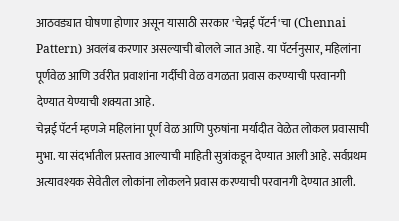आठवड्यात घोषणा होणार असून यासाठी सरकार 'चेन्नई पॅटर्न'चा (Chennai Pattern) अवलंब करणार असल्याची बोलले जात आहे. या पॅटर्ननुसार, महिलांना पूर्णवेळ आणि उर्वरीत प्रवाशांना गर्दीची वेळ वगळता प्रवास करण्याची परवानगी देण्यात येण्याची शक्यता आहे.
चेन्नई पॅटर्न म्हणजे महिलांना पूर्ण वेळ आणि पुरुषांना मर्यादीत वेळेत लोकल प्रवासाची मुभा. या संदर्भातील प्रस्ताव आल्याची माहिती सुत्रांकडून देण्यात आली आहे. सर्वप्रथम अत्यावश्यक सेवेतील लोकांना लोकलने प्रवास करण्याची परवानगी देण्यात आली.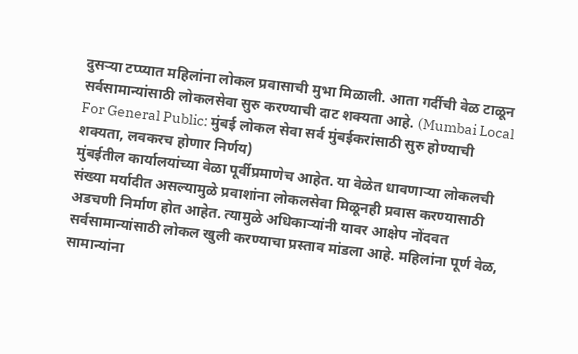दुसऱ्या टप्प्यात महिलांना लोकल प्रवासाची मुभा मिळाली. आता गर्दीची वेळ टाळून सर्वसामान्यांसाठी लोकलसेवा सुरु करण्याची दाट शक्यता आहे. (Mumbai Local For General Public: मुंबई लोकल सेवा सर्व मुंबईकरांसाठी सुरु होण्याची शक्यता, लवकरच होणार निर्णय)
मुंबईतील कार्यालयांच्या वेळा पूर्वीप्रमाणेच आहेत. या वेळेत धावणाऱ्या लोकलची संख्या मर्यादीत असल्यामुळे प्रवाशांना लोकलसेवा मिळूनही प्रवास करण्यासाठी अडचणी निर्माण होत आहेत. त्यामुळे अधिकाऱ्यांनी यावर आक्षेप नोंदवत सर्वसामान्यांसाठी लोकल खुली करण्याचा प्रस्ताव मांडला आहे. महिलांना पूर्ण वेळ, सामान्यांना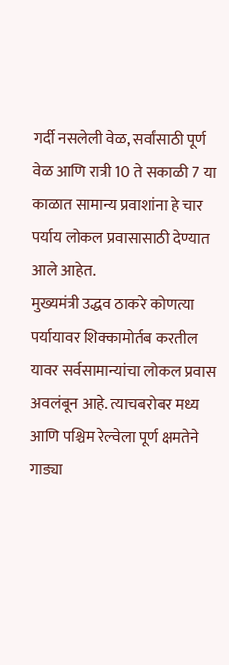गर्दी नसलेली वेळ, सर्वांसाठी पूर्ण वेळ आणि रात्री 10 ते सकाळी 7 या काळात सामान्य प्रवाशांना हे चार पर्याय लोकल प्रवासासाठी देण्यात आले आहेत.
मुख्यमंत्री उद्धव ठाकरे कोणत्या पर्यायावर शिक्कामोर्तब करतील यावर सर्वसामान्यांचा लोकल प्रवास अवलंबून आहे. त्याचबरोबर मध्य आणि पश्चिम रेल्वेला पूर्ण क्षमतेने गाड्या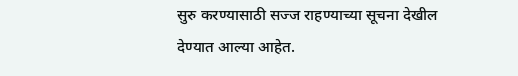सुरु करण्यासाठी सज्ज राहण्याच्या सूचना देखील देण्यात आल्या आहेत.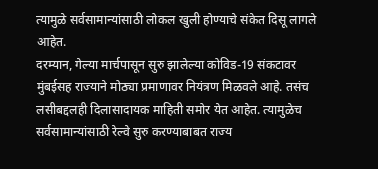त्यामुळे सर्वसामान्यांसाठी लोकल खुली होण्याचे संकेत दिसू लागले आहेत.
दरम्यान, गेल्या मार्चपासून सुरु झालेल्या कोविड-19 संकटावर मुंबईसह राज्याने मोठ्या प्रमाणावर नियंत्रण मिळवले आहे. तसंच लसीबद्दलही दिलासादायक माहिती समोर येत आहेत. त्यामुळेच सर्वसामान्यांसाठी रेल्वे सुरु करण्याबाबत राज्य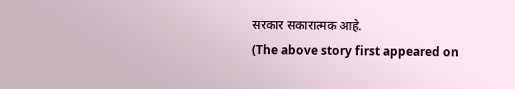सरकार सकारात्मक आहे.
(The above story first appeared on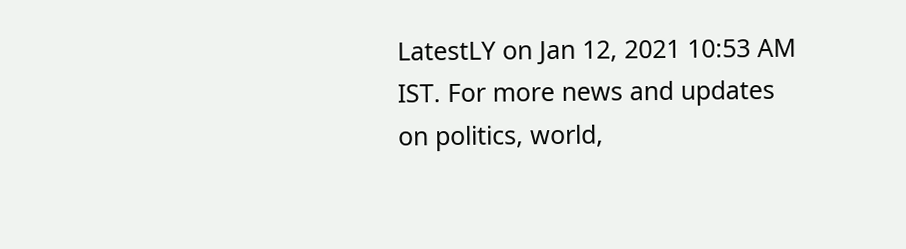LatestLY on Jan 12, 2021 10:53 AM IST. For more news and updates on politics, world,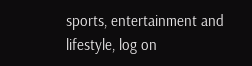sports, entertainment and lifestyle, log on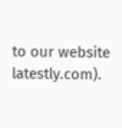to our website latestly.com).